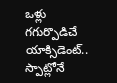ఒళ్లు గగుర్పొడిచే యాక్సిడెంట్.. స్పాట్లోనే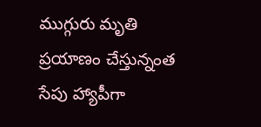ముగ్గురు మృతి
ప్రయాణం చేస్తున్నంత సేపు హ్యాపీగా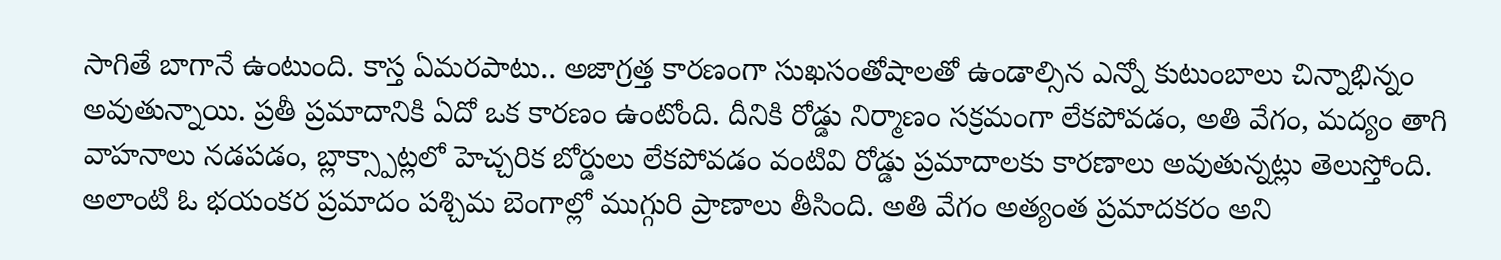సాగితే బాగానే ఉంటుంది. కాస్త ఏమరపాటు.. అజాగ్రత్త కారణంగా సుఖసంతోషాలతో ఉండాల్సిన ఎన్నో కుటుంబాలు చిన్నాభిన్నం అవుతున్నాయి. ప్రతీ ప్రమాదానికి ఏదో ఒక కారణం ఉంటోంది. దీనికి రోడ్డు నిర్మాణం సక్రమంగా లేకపోవడం, అతి వేగం, మద్యం తాగి వాహనాలు నడపడం, బ్లాక్స్పాట్లలో హెచ్చరిక బోర్డులు లేకపోవడం వంటివి రోడ్డు ప్రమాదాలకు కారణాలు అవుతున్నట్లు తెలుస్తోంది.
అలాంటి ఓ భయంకర ప్రమాదం పశ్చిమ బెంగాల్లో ముగ్గురి ప్రాణాలు తీసింది. అతి వేగం అత్యంత ప్రమాదకరం అని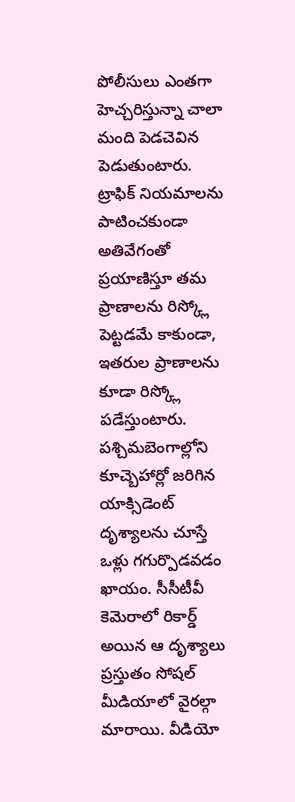పోలీసులు ఎంతగా హెచ్చరిస్తున్నా చాలా మంది పెడచెవిన పెడుతుంటారు. ట్రాఫిక్ నియమాలను పాటించకుండా అతివేగంతో ప్రయాణిస్తూ తమ ప్రాణాలను రిస్క్లో పెట్టడమే కాకుండా, ఇతరుల ప్రాణాలను కూడా రిస్క్లో పడేస్తుంటారు. పశ్చిమబెంగాల్లోని కూచ్బెహార్లో జరిగిన యాక్సిడెంట్ దృశ్యాలను చూస్తే ఒళ్లు గగుర్పొడవడం ఖాయం. సీసీటీవీ కెమెరాలో రికార్డ్ అయిన ఆ దృశ్యాలు ప్రస్తుతం సోషల్ మీడియాలో వైరల్గా మారాయి. వీడియో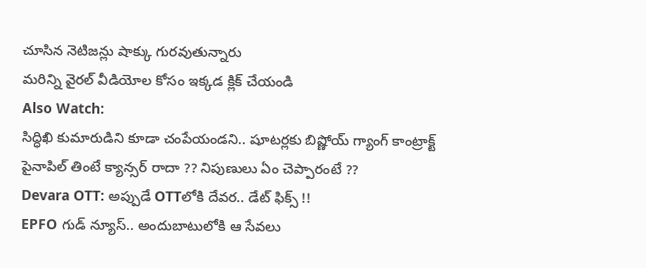చూసిన నెటిజన్లు షాక్కు గురవుతున్నారు
మరిన్ని వైరల్ వీడియోల కోసం ఇక్కడ క్లిక్ చేయండి
Also Watch:
సిద్ధిఖి కుమారుడిని కూడా చంపేయండని.. షూటర్లకు బిష్ణోయ్ గ్యాంగ్ కాంట్రాక్ట్
పైనాపిల్ తింటే క్యాన్సర్ రాదా ?? నిపుణులు ఏం చెప్పారంటే ??
Devara OTT: అప్పుడే OTTలోకి దేవర.. డేట్ ఫిక్స్ !!
EPFO గుడ్ న్యూస్.. అందుబాటులోకి ఆ సేవలు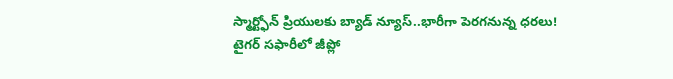స్మార్ట్ఫోన్ ప్రియులకు బ్యాడ్ న్యూస్..భారీగా పెరగనున్న ధరలు!
టైగర్ సఫారీలో జీప్లో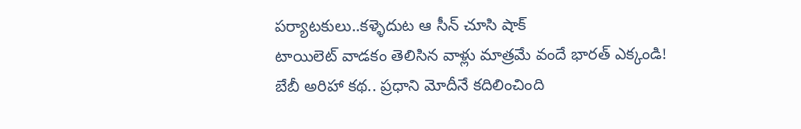పర్యాటకులు..కళ్ళెదుట ఆ సీన్ చూసి షాక్
టాయిలెట్ వాడకం తెలిసిన వాళ్లు మాత్రమే వందే భారత్ ఎక్కండి!
బేబీ అరిహా కథ.. ప్రధాని మోదీనే కదిలించింది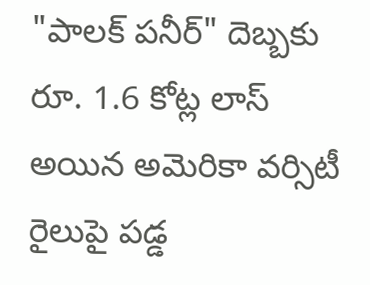"పాలక్ పనీర్" దెబ్బకు రూ. 1.6 కోట్ల లాస్ అయిన అమెరికా వర్సిటీ
రైలుపై పడ్డ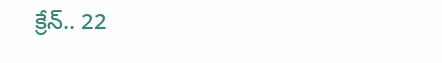క్రేన్.. 22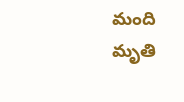మంది మృతి